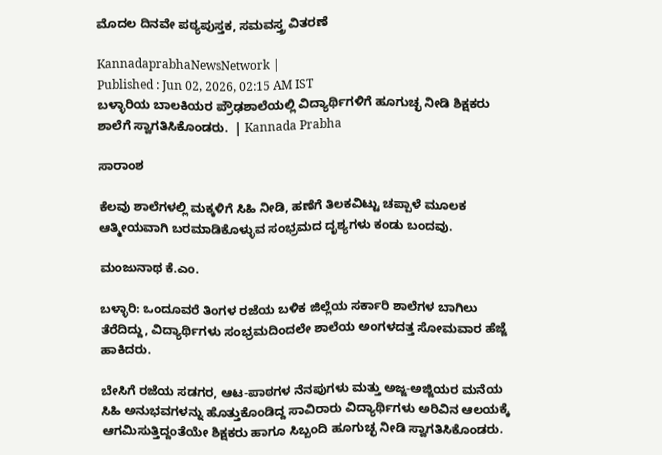ಮೊದಲ ದಿನವೇ ಪಠ್ಯಪುಸ್ತಕ, ಸಮವಸ್ತ್ರ ವಿತರಣೆ

KannadaprabhaNewsNetwork |
Published : Jun 02, 2026, 02:15 AM IST
ಬಳ್ಳಾರಿಯ ಬಾಲಕಿಯರ ಪ್ರೌಢಶಾಲೆಯಲ್ಲಿ ವಿದ್ಯಾರ್ಥಿಗಳಿಗೆ ಹೂಗುಚ್ಛ ನೀಡಿ ಶಿಕ್ಷಕರು ಶಾಲೆಗೆ ಸ್ವಾಗತಿಸಿಕೊಂಡರು.  | Kannada Prabha

ಸಾರಾಂಶ

ಕೆಲವು ಶಾಲೆಗಳಲ್ಲಿ ಮಕ್ಕಳಿಗೆ ಸಿಹಿ ನೀಡಿ, ಹಣೆಗೆ ತಿಲಕವಿಟ್ಟು ಚಪ್ಪಾಳೆ ಮೂಲಕ ಆತ್ಮೀಯವಾಗಿ ಬರಮಾಡಿಕೊಳ್ಳುವ ಸಂಭ್ರಮದ ದೃಶ್ಯಗಳು ಕಂಡು ಬಂದವು.

ಮಂಜುನಾಥ ಕೆ.ಎಂ.

ಬಳ್ಳಾರಿ: ಒಂದೂವರೆ ತಿಂಗಳ ರಜೆಯ ಬಳಿಕ ಜಿಲ್ಲೆಯ ಸರ್ಕಾರಿ ಶಾಲೆಗಳ ಬಾಗಿಲು ತೆರೆದಿದ್ದು, ವಿದ್ಯಾರ್ಥಿಗಳು ಸಂಭ್ರಮದಿಂದಲೇ ಶಾಲೆಯ ಅಂಗಳದತ್ತ ಸೋಮವಾರ ಹೆಜ್ಜೆ ಹಾಕಿದರು.

ಬೇಸಿಗೆ ರಜೆಯ ಸಡಗರ, ಆಟ-ಪಾಠಗಳ ನೆನಪುಗಳು ಮತ್ತು ಅಜ್ಜ-ಅಜ್ಜಿಯರ ಮನೆಯ ಸಿಹಿ ಅನುಭವಗಳನ್ನು ಹೊತ್ತುಕೊಂಡಿದ್ದ ಸಾವಿರಾರು ವಿದ್ಯಾರ್ಥಿಗಳು ಅರಿವಿನ ಆಲಯಕ್ಕೆ ಆಗಮಿಸುತ್ತಿದ್ದಂತೆಯೇ ಶಿಕ್ಷಕರು ಹಾಗೂ ಸಿಬ್ಬಂದಿ ಹೂಗುಚ್ಛ ನೀಡಿ ಸ್ವಾಗತಿಸಿಕೊಂಡರು.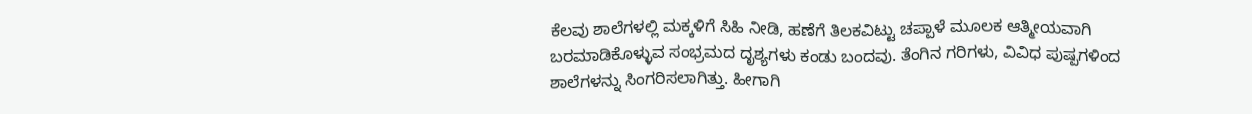ಕೆಲವು ಶಾಲೆಗಳಲ್ಲಿ ಮಕ್ಕಳಿಗೆ ಸಿಹಿ ನೀಡಿ, ಹಣೆಗೆ ತಿಲಕವಿಟ್ಟು ಚಪ್ಪಾಳೆ ಮೂಲಕ ಆತ್ಮೀಯವಾಗಿ ಬರಮಾಡಿಕೊಳ್ಳುವ ಸಂಭ್ರಮದ ದೃಶ್ಯಗಳು ಕಂಡು ಬಂದವು. ತೆಂಗಿನ ಗರಿಗಳು, ವಿವಿಧ ಪುಷ್ಪಗಳಿಂದ ಶಾಲೆಗಳನ್ನು ಸಿಂಗರಿಸಲಾಗಿತ್ತು. ಹೀಗಾಗಿ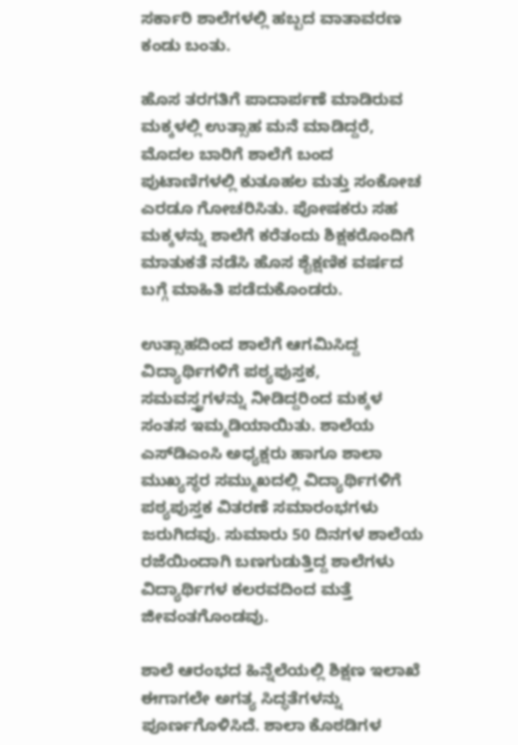ಸರ್ಕಾರಿ ಶಾಲೆಗಳಲ್ಲಿ ಹಬ್ಬದ ವಾತಾವರಣ ಕಂಡು ಬಂತು.

ಹೊಸ ತರಗತಿಗೆ ಪಾದಾರ್ಪಣೆ ಮಾಡಿರುವ ಮಕ್ಕಳಲ್ಲಿ ಉತ್ಸಾಹ ಮನೆ ಮಾಡಿದ್ದರೆ, ಮೊದಲ ಬಾರಿಗೆ ಶಾಲೆಗೆ ಬಂದ ಪುಟಾಣಿಗಳಲ್ಲಿ ಕುತೂಹಲ ಮತ್ತು ಸಂಕೋಚ ಎರಡೂ ಗೋಚರಿಸಿತು. ಪೋಷಕರು ಸಹ ಮಕ್ಕಳನ್ನು ಶಾಲೆಗೆ ಕರೆತಂದು ಶಿಕ್ಷಕರೊಂದಿಗೆ ಮಾತುಕತೆ ನಡೆಸಿ ಹೊಸ ಶೈಕ್ಷಣಿಕ ವರ್ಷದ ಬಗ್ಗೆ ಮಾಹಿತಿ ಪಡೆದುಕೊಂಡರು.

ಉತ್ಸಾಹದಿಂದ ಶಾಲೆಗೆ ಆಗಮಿಸಿದ್ದ ವಿದ್ಯಾರ್ಥಿಗಳಿಗೆ ಪಠ್ಯಪುಸ್ತಕ, ಸಮವಸ್ತ್ರಗಳನ್ನು ನೀಡಿದ್ದರಿಂದ ಮಕ್ಕಳ ಸಂತಸ ಇಮ್ಮಡಿಯಾಯಿತು. ಶಾಲೆಯ ಎಸ್‌ಡಿಎಂಸಿ ಅಧ್ಯಕ್ಷರು ಹಾಗೂ ಶಾಲಾ ಮುಖ್ಯಸ್ಥರ ಸಮ್ಮುಖದಲ್ಲಿ ವಿದ್ಯಾರ್ಥಿಗಳಿಗೆ ಪಠ್ಯಪುಸ್ತಕ ವಿತರಣೆ ಸಮಾರಂಭಗಳು ಜರುಗಿದವು. ಸುಮಾರು 50 ದಿನಗಳ ಶಾಲೆಯ ರಜೆಯಿಂದಾಗಿ ಬಣಗುಡುತ್ತಿದ್ದ ಶಾಲೆಗಳು ವಿದ್ಯಾರ್ಥಿಗಳ ಕಲರವದಿಂದ ಮತ್ತೆ ಜೀವಂತಗೊಂಡವು.

ಶಾಲೆ ಆರಂಭದ ಹಿನ್ನೆಲೆಯಲ್ಲಿ ಶಿಕ್ಷಣ ಇಲಾಖೆ ಈಗಾಗಲೇ ಅಗತ್ಯ ಸಿದ್ಧತೆಗಳನ್ನು ಪೂರ್ಣಗೊಳಿಸಿದೆ. ಶಾಲಾ ಕೊಠಡಿಗಳ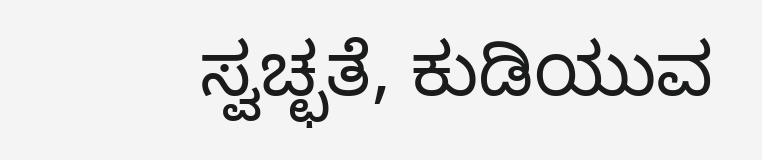ಸ್ವಚ್ಛತೆ, ಕುಡಿಯುವ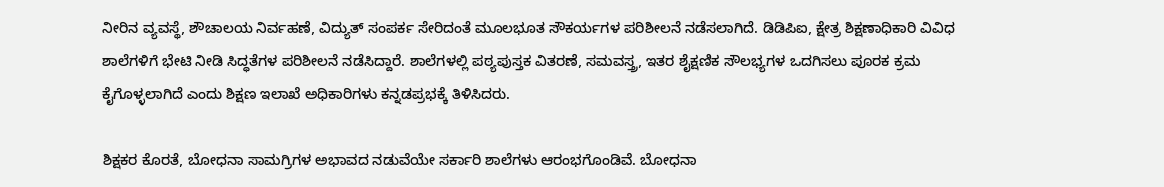ನೀರಿನ ವ್ಯವಸ್ಥೆ, ಶೌಚಾಲಯ ನಿರ್ವಹಣೆ, ವಿದ್ಯುತ್ ಸಂಪರ್ಕ ಸೇರಿದಂತೆ ಮೂಲಭೂತ ಸೌಕರ್ಯಗಳ ಪರಿಶೀಲನೆ ನಡೆಸಲಾಗಿದೆ. ಡಿಡಿಪಿಐ, ಕ್ಷೇತ್ರ ಶಿಕ್ಷಣಾಧಿಕಾರಿ ವಿವಿಧ ಶಾಲೆಗಳಿಗೆ ಭೇಟಿ ನೀಡಿ ಸಿದ್ಧತೆಗಳ ಪರಿಶೀಲನೆ ನಡೆಸಿದ್ದಾರೆ. ಶಾಲೆಗಳಲ್ಲಿ ಪಠ್ಯಪುಸ್ತಕ ವಿತರಣೆ, ಸಮವಸ್ತ್ರ, ಇತರ ಶೈಕ್ಷಣಿಕ ಸೌಲಭ್ಯಗಳ ಒದಗಿಸಲು ಪೂರಕ ಕ್ರಮ ಕೈಗೊಳ್ಳಲಾಗಿದೆ ಎಂದು ಶಿಕ್ಷಣ ಇಲಾಖೆ ಅಧಿಕಾರಿಗಳು ಕನ್ನಡಪ್ರಭಕ್ಕೆ ತಿಳಿಸಿದರು.

ಶಿಕ್ಷಕರ ಕೊರತೆ, ಬೋಧನಾ ಸಾಮಗ್ರಿಗಳ ಅಭಾವದ ನಡುವೆಯೇ ಸರ್ಕಾರಿ ಶಾಲೆಗಳು ಆರಂಭಗೊಂಡಿವೆ. ಬೋಧನಾ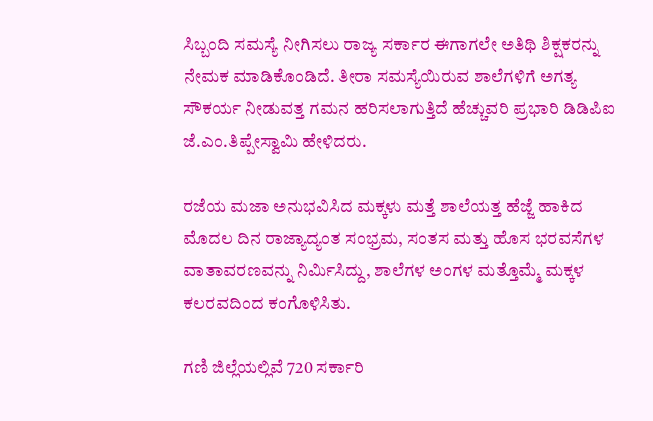ಸಿಬ್ಬಂದಿ ಸಮಸ್ಯೆ ನೀಗಿಸಲು ರಾಜ್ಯ ಸರ್ಕಾರ ಈಗಾಗಲೇ ಅತಿಥಿ ಶಿಕ್ಷಕರನ್ನು ನೇಮಕ ಮಾಡಿಕೊಂಡಿದೆ. ತೀರಾ ಸಮಸ್ಯೆಯಿರುವ ಶಾಲೆಗಳಿಗೆ ಅಗತ್ಯ ಸೌಕರ್ಯ ನೀಡುವತ್ತ ಗಮನ ಹರಿಸಲಾಗುತ್ತಿದೆ ಹೆಚ್ಚುವರಿ ಪ್ರಭಾರಿ ಡಿಡಿಪಿಐ ಜೆ.ಎಂ.ತಿಪ್ಪೇಸ್ವಾಮಿ ಹೇಳಿದರು.

ರಜೆಯ ಮಜಾ ಅನುಭವಿಸಿದ ಮಕ್ಕಳು ಮತ್ತೆ ಶಾಲೆಯತ್ತ ಹೆಜ್ಜೆ ಹಾಕಿದ ಮೊದಲ ದಿನ ರಾಜ್ಯಾದ್ಯಂತ ಸಂಭ್ರಮ, ಸಂತಸ ಮತ್ತು ಹೊಸ ಭರವಸೆಗಳ ವಾತಾವರಣವನ್ನು ನಿರ್ಮಿಸಿದ್ದು, ಶಾಲೆಗಳ ಅಂಗಳ ಮತ್ತೊಮ್ಮೆ ಮಕ್ಕಳ ಕಲರವದಿಂದ ಕಂಗೊಳಿಸಿತು.

ಗಣಿ ಜಿಲ್ಲೆಯಲ್ಲಿವೆ 720 ಸರ್ಕಾರಿ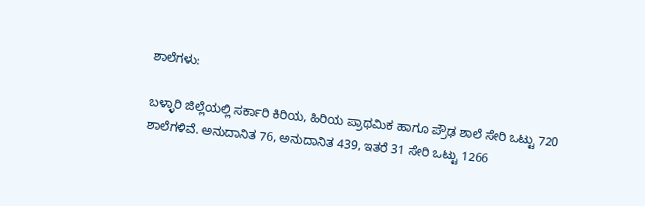ಶಾಲೆಗಳು:

ಬಳ್ಳಾರಿ ಜಿಲ್ಲೆಯಲ್ಲಿ ಸರ್ಕಾರಿ ಕಿರಿಯ, ಹಿರಿಯ ಪ್ರಾಥಮಿಕ ಹಾಗೂ ಪ್ರೌಢ ಶಾಲೆ ಸೇರಿ ಒಟ್ಟು 720 ಶಾಲೆಗಳಿವೆ. ಅನುದಾನಿತ 76, ಅನುದಾನಿತ 439, ಇತರೆ 31 ಸೇರಿ ಒಟ್ಟು 1266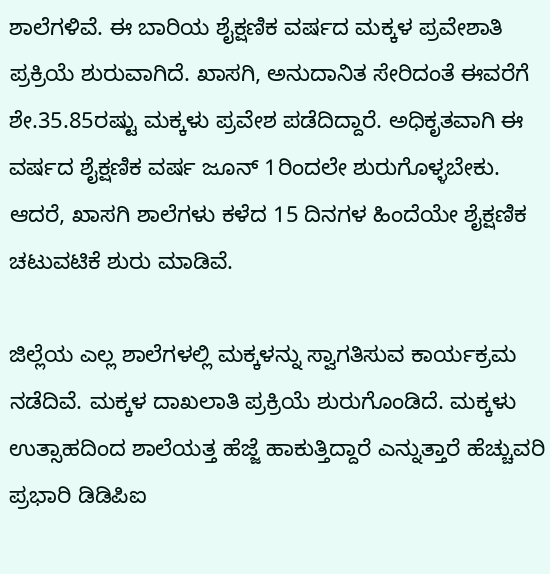ಶಾಲೆಗಳಿವೆ. ಈ ಬಾರಿಯ ಶೈಕ್ಷಣಿಕ ವರ್ಷದ ಮಕ್ಕಳ ಪ್ರವೇಶಾತಿ ಪ್ರಕ್ರಿಯೆ ಶುರುವಾಗಿದೆ. ಖಾಸಗಿ, ಅನುದಾನಿತ ಸೇರಿದಂತೆ ಈವರೆಗೆ ಶೇ.35.85ರಷ್ಟು ಮಕ್ಕಳು ಪ್ರವೇಶ ಪಡೆದಿದ್ದಾರೆ. ಅಧಿಕೃತವಾಗಿ ಈ ವರ್ಷದ ಶೈಕ್ಷಣಿಕ ವರ್ಷ ಜೂನ್ 1ರಿಂದಲೇ ಶುರುಗೊಳ್ಳಬೇಕು. ಆದರೆ, ಖಾಸಗಿ ಶಾಲೆಗಳು ಕಳೆದ 15 ದಿನಗಳ ಹಿಂದೆಯೇ ಶೈಕ್ಷಣಿಕ ಚಟುವಟಿಕೆ ಶುರು ಮಾಡಿವೆ.

ಜಿಲ್ಲೆಯ ಎಲ್ಲ ಶಾಲೆಗಳಲ್ಲಿ ಮಕ್ಕಳನ್ನು ಸ್ವಾಗತಿಸುವ ಕಾರ್ಯಕ್ರಮ ನಡೆದಿವೆ. ಮಕ್ಕಳ ದಾಖಲಾತಿ ಪ್ರಕ್ರಿಯೆ ಶುರುಗೊಂಡಿದೆ. ಮಕ್ಕಳು ಉತ್ಸಾಹದಿಂದ ಶಾಲೆಯತ್ತ ಹೆಜ್ಜೆ ಹಾಕುತ್ತಿದ್ದಾರೆ ಎನ್ನುತ್ತಾರೆ ಹೆಚ್ಚುವರಿ ಪ್ರಭಾರಿ ಡಿಡಿಪಿಐ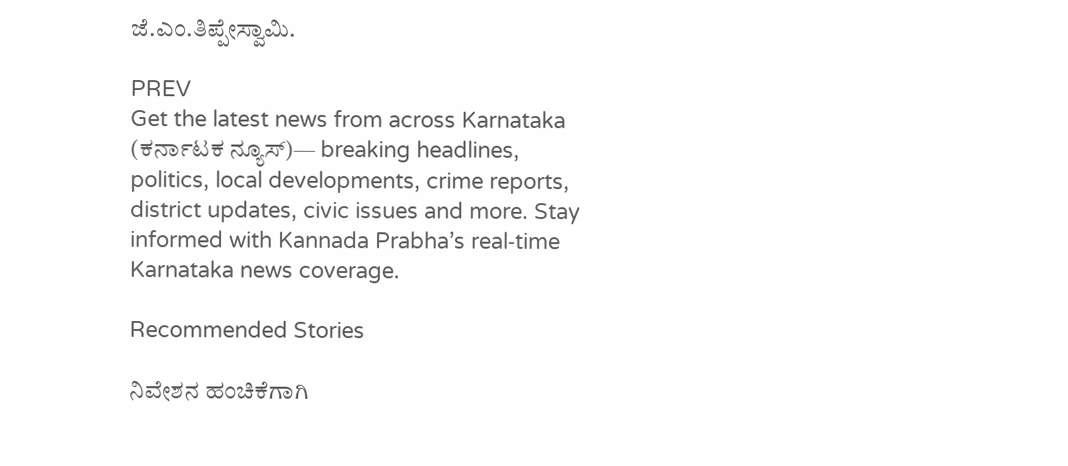ಜೆ.ಎಂ.ತಿಪ್ಪೇಸ್ವಾಮಿ.

PREV
Get the latest news from across Karnataka (ಕರ್ನಾಟಕ ನ್ಯೂಸ್)— breaking headlines, politics, local developments, crime reports, district updates, civic issues and more. Stay informed with Kannada Prabha’s real‑time Karnataka news coverage.

Recommended Stories

ನಿವೇಶನ ಹಂಚಿಕೆಗಾಗಿ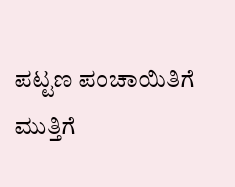ಪಟ್ಟಣ ಪಂಚಾಯಿತಿಗೆ ಮುತ್ತಿಗೆ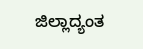ಜಿಲ್ಲಾದ್ಯಂತ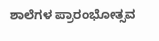ಶಾಲೆಗಳ ಪ್ರಾರಂಭೋತ್ಸವ